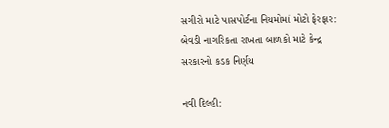સગીરો માટે પાસપોર્ટના નિયમોમાં મોટો ફેરફાર: બેવડી નાગરિકતા રાખતા બાળકો માટે કેન્દ્ર સરકારનો કડક નિર્ણય

નવી દિલ્હી: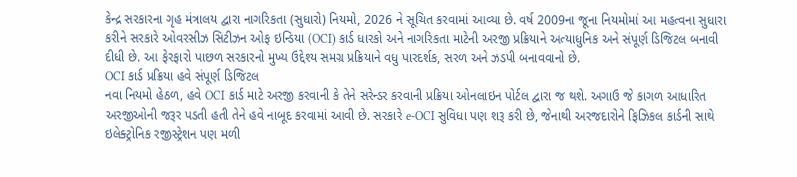કેન્દ્ર સરકારના ગૃહ મંત્રાલય દ્વારા નાગરિકતા (સુધારો) નિયમો, 2026 ને સૂચિત કરવામાં આવ્યા છે. વર્ષ 2009ના જૂના નિયમોમાં આ મહત્વના સુધારા કરીને સરકારે ઓવરસીઝ સિટીઝન ઓફ ઇન્ડિયા (OCI) કાર્ડ ધારકો અને નાગરિકતા માટેની અરજી પ્રક્રિયાને અત્યાધુનિક અને સંપૂર્ણ ડિજિટલ બનાવી દીધી છે. આ ફેરફારો પાછળ સરકારનો મુખ્ય ઉદ્દેશ્ય સમગ્ર પ્રક્રિયાને વધુ પારદર્શક, સરળ અને ઝડપી બનાવવાનો છે.
OCI કાર્ડ પ્રક્રિયા હવે સંપૂર્ણ ડિજિટલ
નવા નિયમો હેઠળ, હવે OCI કાર્ડ માટે અરજી કરવાની કે તેને સરેન્ડર કરવાની પ્રક્રિયા ઓનલાઇન પોર્ટલ દ્વારા જ થશે. અગાઉ જે કાગળ આધારિત અરજીઓની જરૂર પડતી હતી તેને હવે નાબૂદ કરવામાં આવી છે. સરકારે e-OCI સુવિધા પણ શરૂ કરી છે, જેનાથી અરજદારોને ફિઝિકલ કાર્ડની સાથે ઇલેક્ટ્રોનિક રજીસ્ટ્રેશન પણ મળી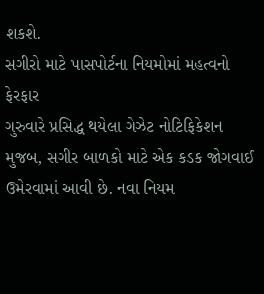શકશે.
સગીરો માટે પાસપોર્ટના નિયમોમાં મહત્વનો ફેરફાર
ગુરુવારે પ્રસિદ્ધ થયેલા ગેઝેટ નોટિફિકેશન મુજબ, સગીર બાળકો માટે એક કડક જોગવાઈ ઉમેરવામાં આવી છે. નવા નિયમ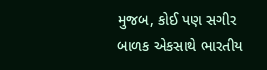મુજબ, કોઈ પણ સગીર બાળક એકસાથે ભારતીય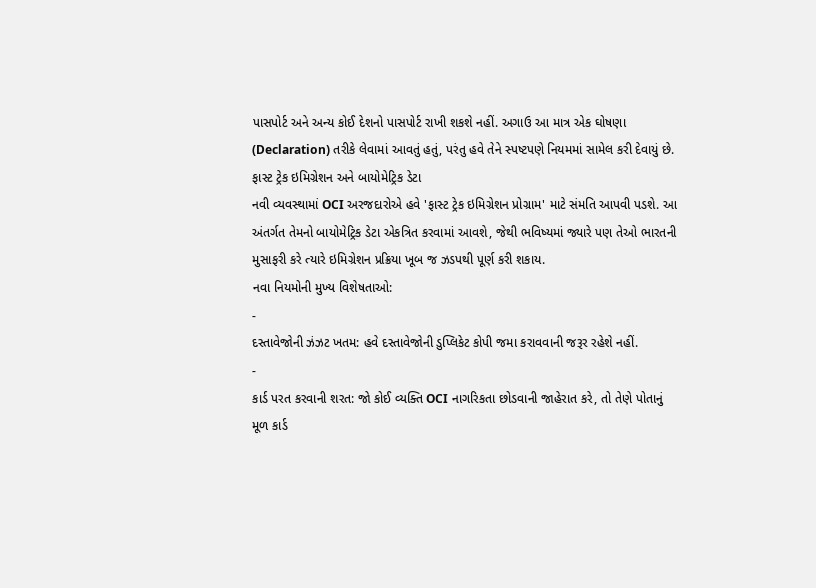પાસપોર્ટ અને અન્ય કોઈ દેશનો પાસપોર્ટ રાખી શકશે નહીં. અગાઉ આ માત્ર એક ઘોષણા (Declaration) તરીકે લેવામાં આવતું હતું, પરંતુ હવે તેને સ્પષ્ટપણે નિયમમાં સામેલ કરી દેવાયું છે.
ફાસ્ટ ટ્રેક ઇમિગ્રેશન અને બાયોમેટ્રિક ડેટા
નવી વ્યવસ્થામાં OCI અરજદારોએ હવે 'ફાસ્ટ ટ્રેક ઇમિગ્રેશન પ્રોગ્રામ' માટે સંમતિ આપવી પડશે. આ અંતર્ગત તેમનો બાયોમેટ્રિક ડેટા એકત્રિત કરવામાં આવશે, જેથી ભવિષ્યમાં જ્યારે પણ તેઓ ભારતની મુસાફરી કરે ત્યારે ઇમિગ્રેશન પ્રક્રિયા ખૂબ જ ઝડપથી પૂર્ણ કરી શકાય.
નવા નિયમોની મુખ્ય વિશેષતાઓ:
-
દસ્તાવેજોની ઝંઝટ ખતમ: હવે દસ્તાવેજોની ડુપ્લિકેટ કોપી જમા કરાવવાની જરૂર રહેશે નહીં.
-
કાર્ડ પરત કરવાની શરત: જો કોઈ વ્યક્તિ OCI નાગરિકતા છોડવાની જાહેરાત કરે, તો તેણે પોતાનું મૂળ કાર્ડ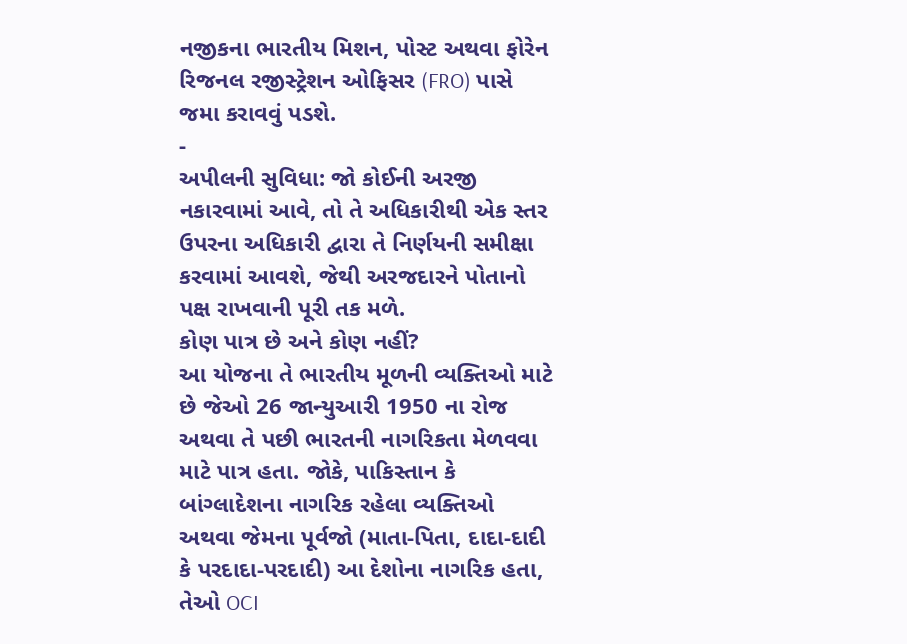નજીકના ભારતીય મિશન, પોસ્ટ અથવા ફોરેન રિજનલ રજીસ્ટ્રેશન ઓફિસર (FRO) પાસે જમા કરાવવું પડશે.
-
અપીલની સુવિધા: જો કોઈની અરજી નકારવામાં આવે, તો તે અધિકારીથી એક સ્તર ઉપરના અધિકારી દ્વારા તે નિર્ણયની સમીક્ષા કરવામાં આવશે, જેથી અરજદારને પોતાનો પક્ષ રાખવાની પૂરી તક મળે.
કોણ પાત્ર છે અને કોણ નહીં?
આ યોજના તે ભારતીય મૂળની વ્યક્તિઓ માટે છે જેઓ 26 જાન્યુઆરી 1950 ના રોજ અથવા તે પછી ભારતની નાગરિકતા મેળવવા માટે પાત્ર હતા. જોકે, પાકિસ્તાન કે બાંગ્લાદેશના નાગરિક રહેલા વ્યક્તિઓ અથવા જેમના પૂર્વજો (માતા-પિતા, દાદા-દાદી કે પરદાદા-પરદાદી) આ દેશોના નાગરિક હતા, તેઓ OCI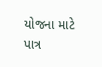યોજના માટે પાત્ર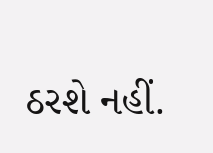ઠરશે નહીં.